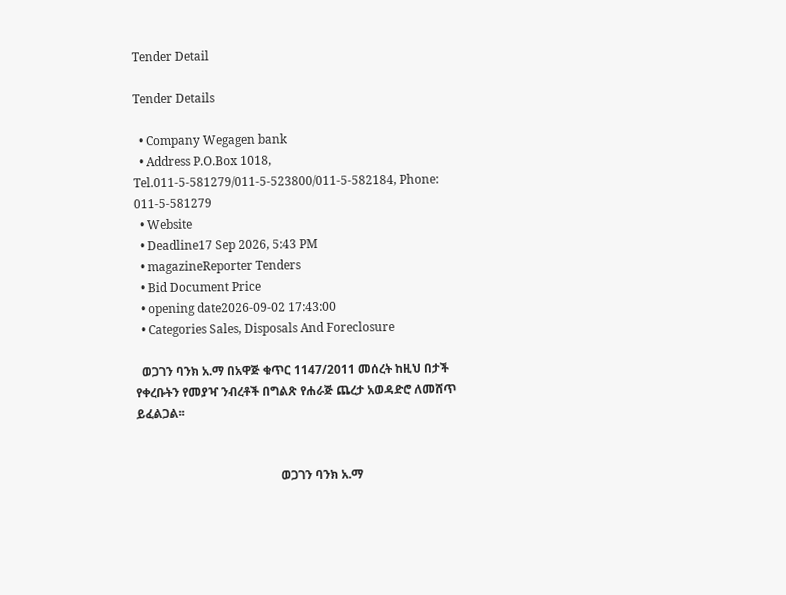Tender Detail

Tender Details

  • Company Wegagen bank
  • Address P.O.Box 1018, Tel.011-5-581279/011-5-523800/011-5-582184, Phone: 011-5-581279
  • Website
  • Deadline17 Sep 2026, 5:43 PM
  • magazineReporter Tenders
  • Bid Document Price
  • opening date2026-09-02 17:43:00
  • Categories Sales, Disposals And Foreclosure

  ወጋገን ባንክ አ.ማ በአዋጅ ቁጥር 1147/2011 መሰረት ከዚህ በታች የቀረቡትን የመያዣ ንብረቶች በግልጽ የሐራጅ ጨረታ አወዳድሮ ለመሸጥ ይፈልጋል፡፡


                                                ወጋገን ባንክ አ.ማ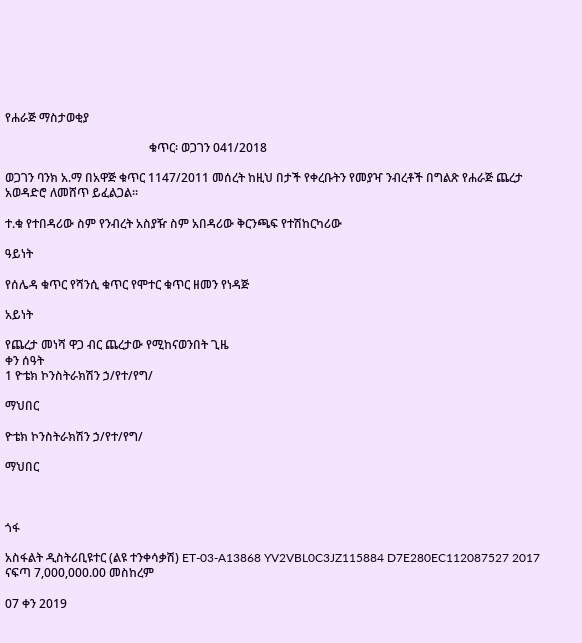የሐራጅ ማስታወቂያ

                                                ቁጥር፡ ወጋገን 041/2018

ወጋገን ባንክ አ.ማ በአዋጅ ቁጥር 1147/2011 መሰረት ከዚህ በታች የቀረቡትን የመያዣ ንብረቶች በግልጽ የሐራጅ ጨረታ አወዳድሮ ለመሸጥ ይፈልጋል፡፡

ተ.ቁ የተበዳሪው ስም የንብረት አስያዥ ስም አበዳሪው ቅርንጫፍ የተሽከርካሪው

ዓይነት

የሰሌዳ ቁጥር የሻንሲ ቁጥር የሞተር ቁጥር ዘመን የነዳጅ

አይነት

የጨረታ መነሻ ዋጋ ብር ጨረታው የሚከናወንበት ጊዜ
ቀን ሰዓት
1 ዮቴክ ኮንስትራክሽን ኃ/የተ/የግ/

ማህበር

ዮቴክ ኮንስትራክሽን ኃ/የተ/የግ/

ማህበር



ጎፋ

አስፋልት ዲስትሪቢዩተር (ልዩ ተንቀሳቃሽ) ET-03-A13868 YV2VBL0C3JZ115884 D7E280EC112087527 2017 ናፍጣ 7,000,000.00 መስከረም

07 ቀን 2019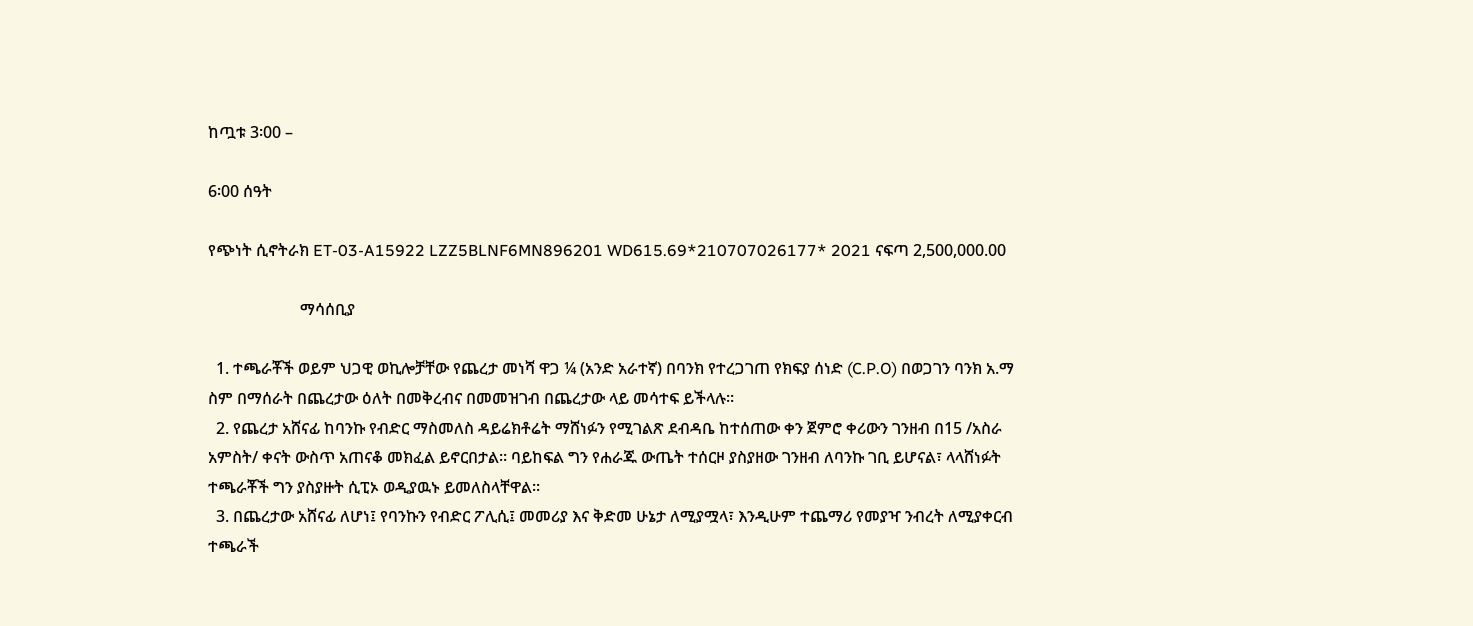ከጧቱ 3፡00 –

6፡00 ሰዓት

የጭነት ሲኖትራክ ET-03-A15922 LZZ5BLNF6MN896201 WD615.69*210707026177* 2021 ናፍጣ 2,500,000.00

                       ማሳሰቢያ

  1. ተጫራቾች ወይም ህጋዊ ወኪሎቻቸው የጨረታ መነሻ ዋጋ ¼ (አንድ አራተኛ) በባንክ የተረጋገጠ የክፍያ ሰነድ (C.P.O) በወጋገን ባንክ አ.ማ ስም በማሰራት በጨረታው ዕለት በመቅረብና በመመዝገብ በጨረታው ላይ መሳተፍ ይችላሉ፡፡
  2. የጨረታ አሸናፊ ከባንኩ የብድር ማስመለስ ዳይሬክቶሬት ማሸነፉን የሚገልጽ ደብዳቤ ከተሰጠው ቀን ጀምሮ ቀሪውን ገንዘብ በ15 /አስራ አምስት/ ቀናት ውስጥ አጠናቆ መክፈል ይኖርበታል፡፡ ባይከፍል ግን የሐራጁ ውጤት ተሰርዞ ያስያዘው ገንዘብ ለባንኩ ገቢ ይሆናል፣ ላላሸነፉት ተጫራቾች ግን ያስያዙት ሲፒኦ ወዲያዉኑ ይመለስላቸዋል፡፡
  3. በጨረታው አሸናፊ ለሆነ፤ የባንኩን የብድር ፖሊሲ፤ መመሪያ እና ቅድመ ሁኔታ ለሚያሟላ፣ እንዲሁም ተጨማሪ የመያዣ ንብረት ለሚያቀርብ ተጫራች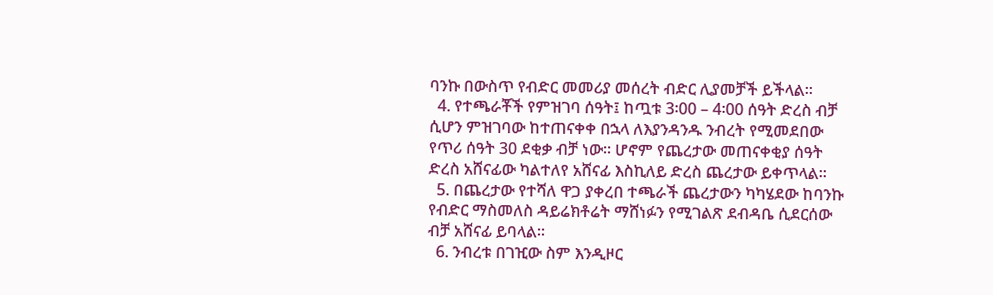ባንኩ በውስጥ የብድር መመሪያ መሰረት ብድር ሊያመቻች ይችላል፡፡
  4. የተጫራቾች የምዝገባ ሰዓት፤ ከጧቱ 3፡00 – 4፡00 ሰዓት ድረስ ብቻ ሲሆን ምዝገባው ከተጠናቀቀ በኋላ ለእያንዳንዱ ንብረት የሚመደበው የጥሪ ሰዓት 30 ደቂቃ ብቻ ነው፡፡ ሆኖም የጨረታው መጠናቀቂያ ሰዓት ድረስ አሸናፊው ካልተለየ አሸናፊ እስኪለይ ድረስ ጨረታው ይቀጥላል፡፡
  5. በጨረታው የተሻለ ዋጋ ያቀረበ ተጫራች ጨረታውን ካካሄደው ከባንኩ የብድር ማስመለስ ዳይሬክቶሬት ማሸነፉን የሚገልጽ ደብዳቤ ሲደርሰው ብቻ አሸናፊ ይባላል፡፡
  6. ንብረቱ በገዢው ስም እንዲዞር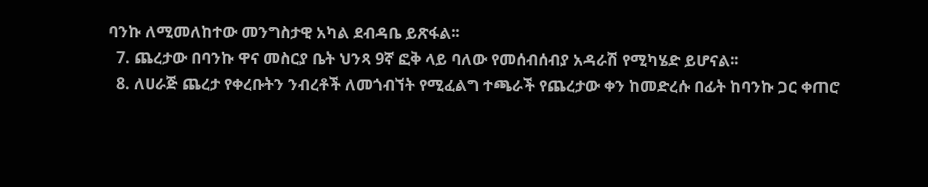ባንኩ ለሚመለከተው መንግስታዊ አካል ደብዳቤ ይጽፋል፡፡
  7. ጨረታው በባንኩ ዋና መስርያ ቤት ህንጻ 9ኛ ፎቅ ላይ ባለው የመሰብሰብያ አዳራሽ የሚካሄድ ይሆናል፡፡
  8. ለሀራጅ ጨረታ የቀረቡትን ንብረቶች ለመጎብኘት የሚፈልግ ተጫራች የጨረታው ቀን ከመድረሱ በፊት ከባንኩ ጋር ቀጠሮ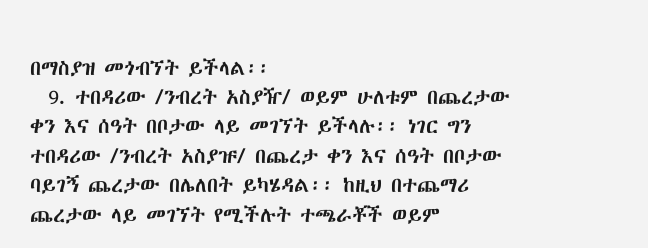በማስያዝ መጎብኘት ይችላል፡፡
  9. ተበዳሪው /ንብረት አስያዥ/ ወይም ሁለቱም በጨረታው ቀን እና ሰዓት በቦታው ላይ መገኘት ይችላሉ፡፡ ነገር ግን ተበዳሪው /ንብረት አስያዡ/ በጨረታ ቀን እና ሰዓት በቦታው ባይገኝ ጨረታው በሌለበት ይካሄዳል፡፡ ከዚህ በተጨማሪ ጨረታው ላይ መገኘት የሚችሉት ተጫራቾች ወይም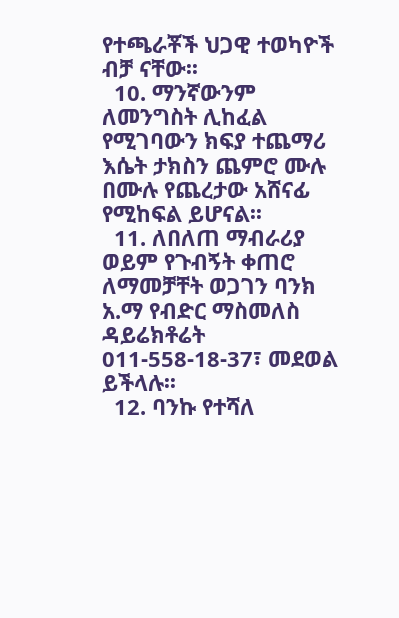የተጫራቾች ህጋዊ ተወካዮች ብቻ ናቸው፡፡
  10. ማንኛውንም ለመንግስት ሊከፈል የሚገባውን ክፍያ ተጨማሪ እሴት ታክስን ጨምሮ ሙሉ በሙሉ የጨረታው አሸናፊ የሚከፍል ይሆናል፡፡
  11. ለበለጠ ማብራሪያ ወይም የጉብኝት ቀጠሮ ለማመቻቸት ወጋገን ባንክ አ.ማ የብድር ማስመለስ ዳይሬክቶሬት 011-558-18-37፣ መደወል ይችላሉ፡፡
  12. ባንኩ የተሻለ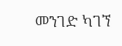መንገድ ካገኘ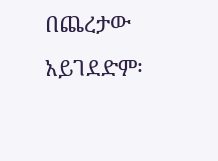በጨረታው አይገደድም፡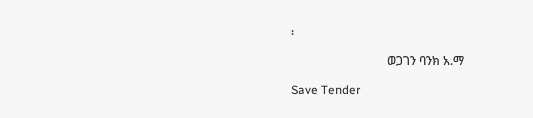፡

                                ወጋገን ባንክ አ.ማ

Save Tender